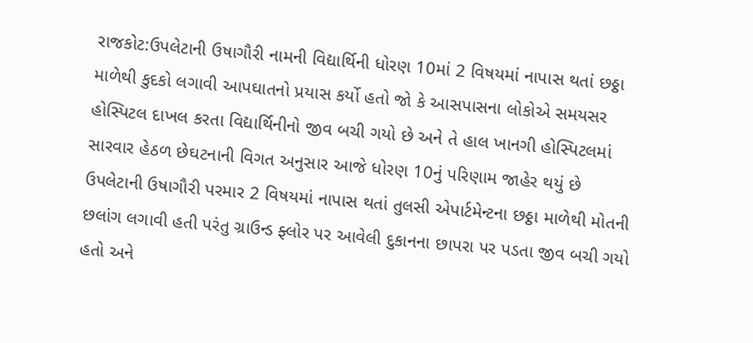રાજકોટ:ઉપલેટાની ઉષાગૌરી નામની વિદ્યાર્થિની ધોરણ 10માં 2 વિષયમાં નાપાસ થતાં છઠ્ઠા માળેથી કુદકો લગાવી આપઘાતનો પ્રયાસ કર્યો હતો જો કે આસપાસના લોકોએ સમયસર હોસ્પિટલ દાખલ કરતા વિદ્યાર્થિનીનો જીવ બચી ગયો છે અને તે હાલ ખાનગી હોસ્પિટલમાં સારવાર હેઠળ છેઘટનાની વિગત અનુસાર આજે ધોરણ 10નું પરિણામ જાહેર થયું છે ઉપલેટાની ઉષાગૌરી પરમાર 2 વિષયમાં નાપાસ થતાં તુલસી એપાર્ટમેન્ટના છઠ્ઠા માળેથી મોતની છલાંગ લગાવી હતી પરંતુ ગ્રાઉન્ડ ફ્લોર પર આવેલી દુકાનના છાપરા પર પડતા જીવ બચી ગયો હતો અને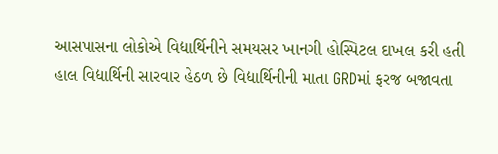આસપાસના લોકોએ વિદ્યાર્થિનીને સમયસર ખાનગી હોસ્પિટલ દાખલ કરી હતી હાલ વિદ્યાર્થિની સારવાર હેઠળ છે વિદ્યાર્થિનીની માતા GRDમાં ફરજ બજાવતા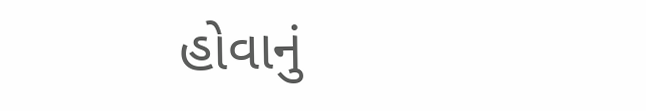હોવાનું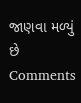જાણવા મળ્યું છે
Comments